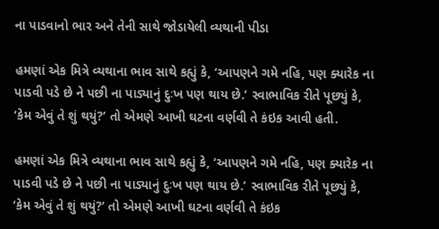ના પાડવાનો ભાર અને તેની સાથે જોડાયેલી વ્યથાની પીડા

હમણાં એક મિત્રે વ્યથાના ભાવ સાથે કહ્યું કે, ‘આપણને ગમે નહિ, પણ ક્યારેક ના પાડવી પડે છે ને પછી ના પાડ્યાનું દુઃખ પણ થાય છે.’ સ્વાભાવિક રીતે પૂછ્યું કે, ‘કેમ એવું તે શું થયું?’ તો એમણે આખી ઘટના વર્ણવી તે કંઇક આવી હતી.

હમણાં એક મિત્રે વ્યથાના ભાવ સાથે કહ્યું કે, ‘આપણને ગમે નહિ, પણ ક્યારેક ના પાડવી પડે છે ને પછી ના પાડ્યાનું દુઃખ પણ થાય છે.’ સ્વાભાવિક રીતે પૂછ્યું કે, ‘કેમ એવું તે શું થયું?’ તો એમણે આખી ઘટના વર્ણવી તે કંઇક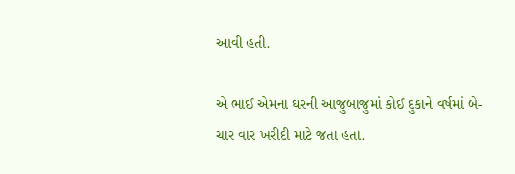આવી હતી.

એ ભાઈ એમના ઘરની આજુબાજુમાં કોઈ દુકાને વર્ષમાં બે-ચાર વાર ખરીદી માટે જતા હતા.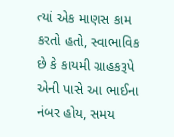ત્યાં એક માણસ કામ કરતો હતો, સ્વાભાવિક છે કે કાયમી ગ્રાહકરૂપે એની પાસે આ ભાઈના નંબર હોય, સમય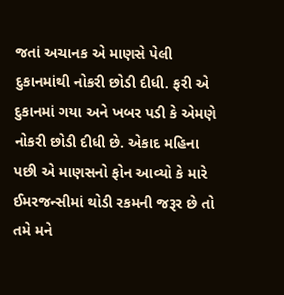જતાં અચાનક એ માણસે પેલી દુકાનમાંથી નોકરી છોડી દીધી. ફરી એ દુકાનમાં ગયા અને ખબર પડી કે એમણે નોકરી છોડી દીધી છે. એકાદ મહિના પછી એ માણસનો ફોન આવ્યો કે મારે ઈમરજન્સીમાં થોડી રકમની જરૂર છે તો તમે મને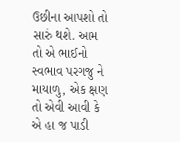ઉછીના આપશો તો સારું થશે. આમ તો એ ભાઈનો સ્વભાવ પરગજુ ને માયાળુ, એક ક્ષણ તો એવી આવી કે એ હા જ પાડી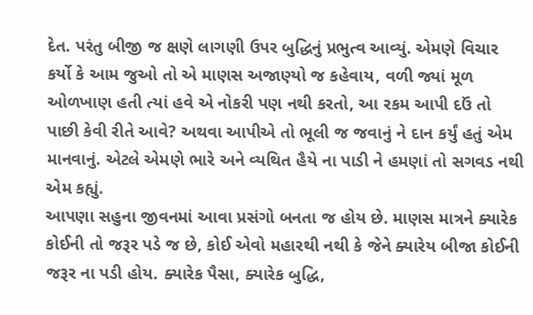દેત. પરંતુ બીજી જ ક્ષણે લાગણી ઉપર બુદ્ધિનું પ્રભુત્વ આવ્યું. એમણે વિચાર કર્યો કે આમ જુઓ તો એ માણસ અજાણ્યો જ કહેવાય, વળી જ્યાં મૂળ ઓળખાણ હતી ત્યાં હવે એ નોકરી પણ નથી કરતો, આ રકમ આપી દઉં તો પાછી કેવી રીતે આવે? અથવા આપીએ તો ભૂલી જ જવાનું ને દાન કર્યું હતું એમ માનવાનું. એટલે એમણે ભારે અને વ્યથિત હૈયે ના પાડી ને હમણાં તો સગવડ નથી એમ કહ્યું.
આપણા સહુના જીવનમાં આવા પ્રસંગો બનતા જ હોય છે. માણસ માત્રને ક્યારેક કોઈની તો જરૂર પડે જ છે, કોઈ એવો મહારથી નથી કે જેને ક્યારેય બીજા કોઈની જરૂર ના પડી હોય. ક્યારેક પૈસા, ક્યારેક બુદ્ધિ,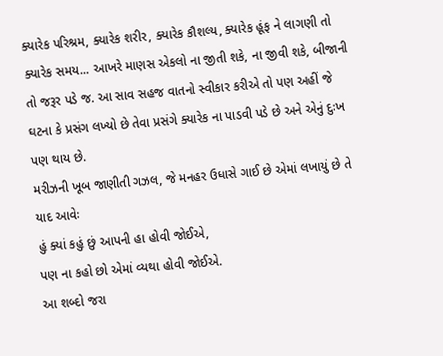ક્યારેક પરિશ્રમ, ક્યારેક શરીર, ક્યારેક કૌશલ્ય, ક્યારેક હૂંફ ને લાગણી તો ક્યારેક સમય... આખરે માણસ એકલો ના જીતી શકે, ના જીવી શકે, બીજાની તો જરૂર પડે જ. આ સાવ સહજ વાતનો સ્વીકાર કરીએ તો પણ અહીં જે ઘટના કે પ્રસંગ લખ્યો છે તેવા પ્રસંગે ક્યારેક ના પાડવી પડે છે અને એનું દુઃખ પણ થાય છે.
મરીઝની ખૂબ જાણીતી ગઝલ, જે મનહર ઉધાસે ગાઈ છે એમાં લખાયું છે તે યાદ આવેઃ
હું ક્યાં કહું છું આપની હા હોવી જોઈએ,
પણ ના કહો છો એમાં વ્યથા હોવી જોઈએ.
આ શબ્દો જરા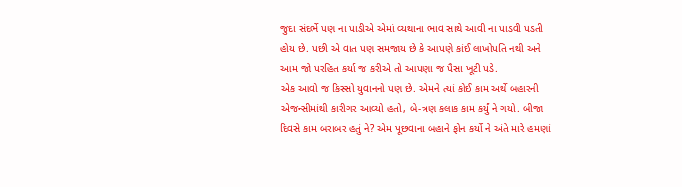જુદા સંદર્ભે પણ ના પાડીએ એમાં વ્યથાના ભાવ સાથે આવી ના પાડવી પડતી હોય છે. પછી એ વાત પણ સમજાય છે કે આપણે કાંઈ લાખોપતિ નથી અને આમ જો પરહિત કર્યા જ કરીએ તો આપણા જ પૈસા ખૂટી પડે.
એક આવો જ કિસ્સો યુવાનનો પણ છે. એમને ત્યાં કોઈ કામ અર્થે બહારની એજન્સીમાંથી કારીગર આવ્યો હતો, બે-ત્રણ કલાક કામ કર્યું ને ગયો. બીજા દિવસે કામ બરાબર હતું ને? એમ પૂછવાના બહાને ફોન કર્યો ને અંતે મારે હમણાં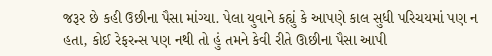જરૂર છે કહી ઉછીના પૈસા માંગ્યા. પેલા યુવાને કહ્યું કે આપણે કાલ સુધી પરિચયમાં પણ ન હતા, કોઈ રેફરન્સ પણ નથી તો હું તમને કેવી રીતે ઊછીના પૈસા આપી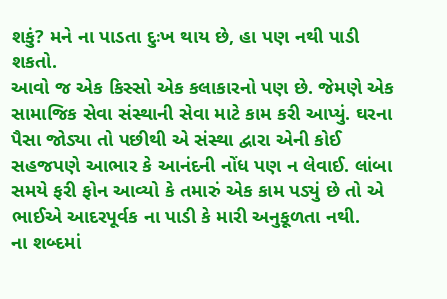શકું? મને ના પાડતા દુઃખ થાય છે, હા પણ નથી પાડી શકતો.
આવો જ એક કિસ્સો એક કલાકારનો પણ છે. જેમણે એક સામાજિક સેવા સંસ્થાની સેવા માટે કામ કરી આપ્યું. ઘરના પૈસા જોડ્યા તો પછીથી એ સંસ્થા દ્વારા એની કોઈ સહજપણે આભાર કે આનંદની નોંધ પણ ન લેવાઈ. લાંબા સમયે ફરી ફોન આવ્યો કે તમારું એક કામ પડ્યું છે તો એ ભાઈએ આદરપૂર્વક ના પાડી કે મારી અનુકૂળતા નથી.
ના શબ્દમાં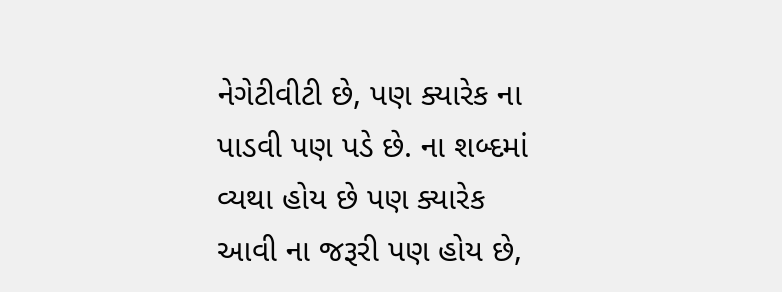નેગેટીવીટી છે, પણ ક્યારેક ના પાડવી પણ પડે છે. ના શબ્દમાં વ્યથા હોય છે પણ ક્યારેક આવી ના જરૂરી પણ હોય છે,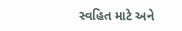સ્વહિત માટે અને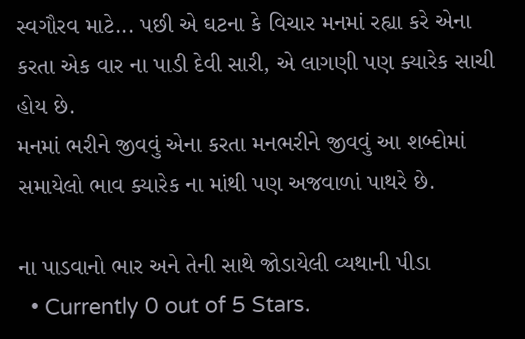સ્વગૌરવ માટે... પછી એ ઘટના કે વિચાર મનમાં રહ્યા કરે એના કરતા એક વાર ના પાડી દેવી સારી, એ લાગણી પણ ક્યારેક સાચી હોય છે.
મનમાં ભરીને જીવવું એના કરતા મનભરીને જીવવું આ શબ્દોમાં સમાયેલો ભાવ ક્યારેક ના માંથી પણ અજવાળાં પાથરે છે.

ના પાડવાનો ભાર અને તેની સાથે જોડાયેલી વ્યથાની પીડા
  • Currently 0 out of 5 Stars.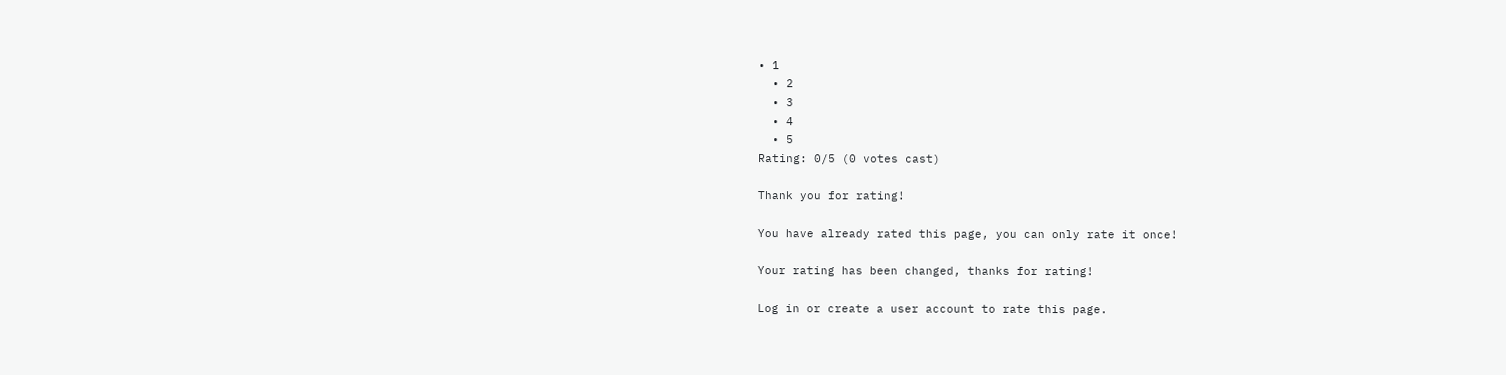• 1
  • 2
  • 3
  • 4
  • 5
Rating: 0/5 (0 votes cast)

Thank you for rating!

You have already rated this page, you can only rate it once!

Your rating has been changed, thanks for rating!

Log in or create a user account to rate this page.